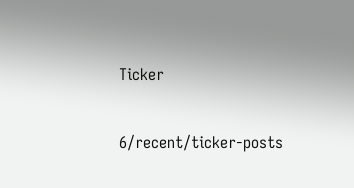Ticker

6/recent/ticker-posts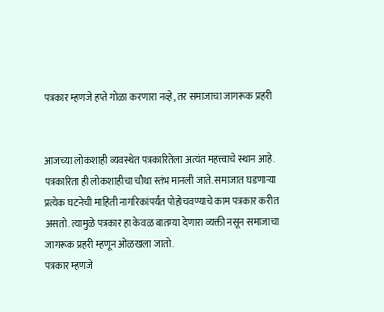पत्रकार म्हणजे हप्ते गोळा करणारा नव्हे, तर समाजाचा जागरूक प्रहरी


आजच्या लोकशाही व्यवस्थेत पत्रकारितेला अत्यंत महत्त्वाचे स्थान आहे. पत्रकारिता ही लोकशाहीचा चौथा स्तंभ मानली जाते. समाजात घडणाऱ्या प्रत्येक घटनेची माहिती नागरिकांपर्यंत पोहोचवण्याचे काम पत्रकार करीत असतो. त्यामुळे पत्रकार हा केवळ बातम्या देणारा व्यक्ती नसून समाजाचा जागरूक प्रहरी म्हणून ओळखला जातो.
पत्रकार म्हणजे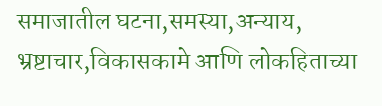समाजातील घटना,समस्या,अन्याय, भ्रष्टाचार,विकासकामे आणि लोकहिताच्या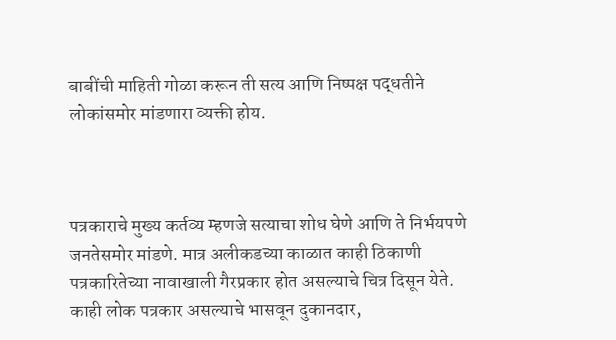बाबींची माहिती गोळा करून ती सत्य आणि निष्पक्ष पद्धतीने लोकांसमोर मांडणारा व्यक्ती होय.



पत्रकाराचे मुख्य कर्तव्य म्हणजे सत्याचा शोध घेणे आणि ते निर्भयपणे जनतेसमोर मांडणे. मात्र अलीकडच्या काळात काही ठिकाणी पत्रकारितेच्या नावाखाली गैरप्रकार होत असल्याचे चित्र दिसून येते. काही लोक पत्रकार असल्याचे भासवून दुकानदार,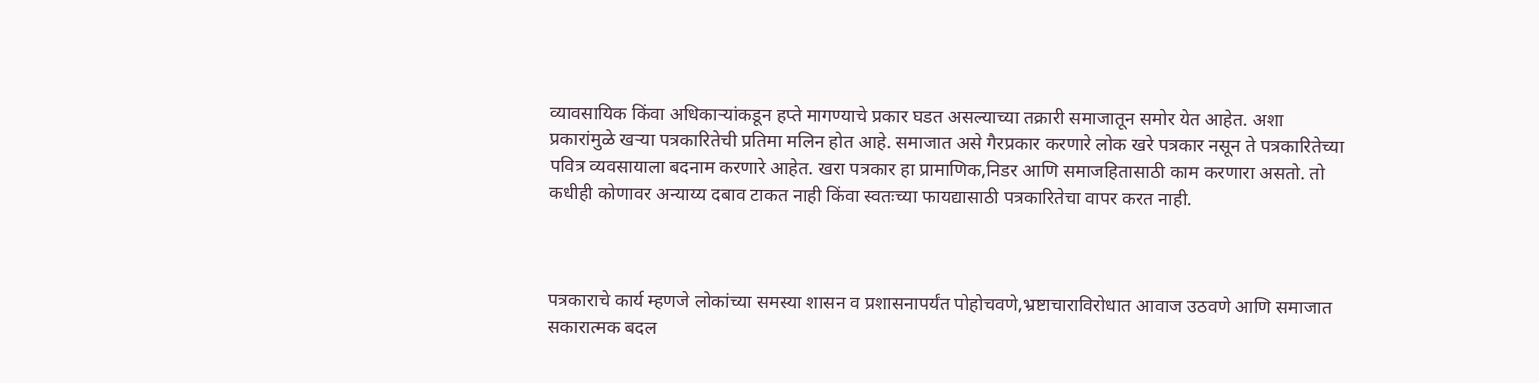व्यावसायिक किंवा अधिकाऱ्यांकडून हप्ते मागण्याचे प्रकार घडत असल्याच्या तक्रारी समाजातून समोर येत आहेत. अशा प्रकारांमुळे खऱ्या पत्रकारितेची प्रतिमा मलिन होत आहे. समाजात असे गैरप्रकार करणारे लोक खरे पत्रकार नसून ते पत्रकारितेच्या पवित्र व्यवसायाला बदनाम करणारे आहेत. खरा पत्रकार हा प्रामाणिक,निडर आणि समाजहितासाठी काम करणारा असतो. तो कधीही कोणावर अन्याय्य दबाव टाकत नाही किंवा स्वतःच्या फायद्यासाठी पत्रकारितेचा वापर करत नाही.



पत्रकाराचे कार्य म्हणजे लोकांच्या समस्या शासन व प्रशासनापर्यंत पोहोचवणे,भ्रष्टाचाराविरोधात आवाज उठवणे आणि समाजात सकारात्मक बदल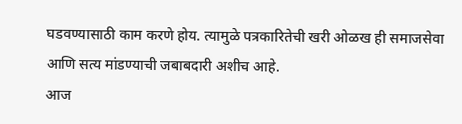घडवण्यासाठी काम करणे होय. त्यामुळे पत्रकारितेची खरी ओळख ही समाजसेवा आणि सत्य मांडण्याची जबाबदारी अशीच आहे.
आज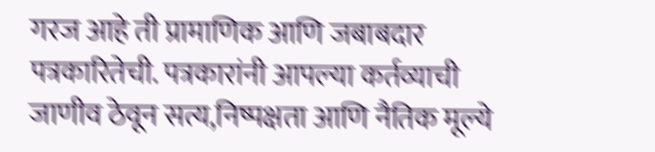गरज आहे ती प्रामाणिक आणि जबाबदार पत्रकारितेची. पत्रकारांनी आपल्या कर्तव्याची जाणीव ठेवून सत्य,निष्पक्षता आणि नैतिक मूल्ये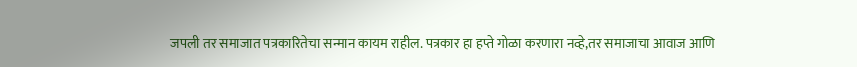जपली तर समाजात पत्रकारितेचा सन्मान कायम राहील. पत्रकार हा हप्ते गोळा करणारा नव्हे,तर समाजाचा आवाज आणि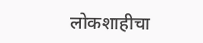लोकशाहीचा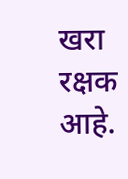खरा रक्षक आहे.